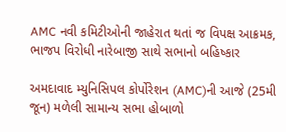AMC નવી કમિટીઓની જાહેરાત થતાં જ વિપક્ષ આક્રમક, ભાજપ વિરોધી નારેબાજી સાથે સભાનો બહિષ્કાર

અમદાવાદ મ્યુનિસિપલ કોર્પોરેશન (AMC)ની આજે (25મી જૂન) મળેલી સામાન્ય સભા હોબાળો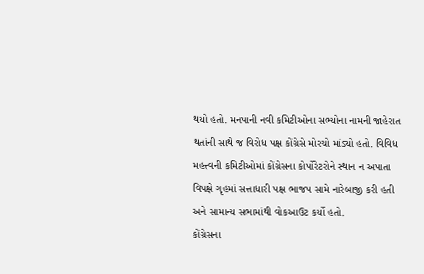થયો હતો. મનપાની નવી કમિટીઓના સભ્યોના નામની જાહેરાત થતાંની સાથે જ વિરોધ પક્ષ કોંગ્રેસે મોરચો માંડ્યો હતો. વિવિધ મહત્ત્વની કમિટીઓમાં કોંગ્રેસના કોર્પોરેટરોને સ્થાન ન અપાતા વિપક્ષે ગૃહમાં સત્તાધારી પક્ષ ભાજપ સામે નારેબાજી કરી હતી અને સામાન્ય સભામાંથી વોકઆઉટ કર્યો હતો.
કોંગ્રેસના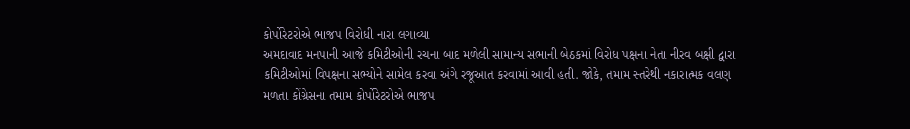કોર્પોરેટરોએ ભાજપ વિરોધી નારા લગાવ્યા
અમદાવાદ મનપાની આજે કમિટીઓની રચના બાદ મળેલી સામાન્ય સભાની બેઠકમાં વિરોધ પક્ષના નેતા નીરવ બક્ષી દ્વારા કમિટીઓમાં વિપક્ષના સભ્યોને સામેલ કરવા અંગે રજૂઆત કરવામાં આવી હતી. જોકે, તમામ સ્તરેથી નકારાત્મક વલણ મળતા કોંગ્રેસના તમામ કોર્પોરેટરોએ ભાજપ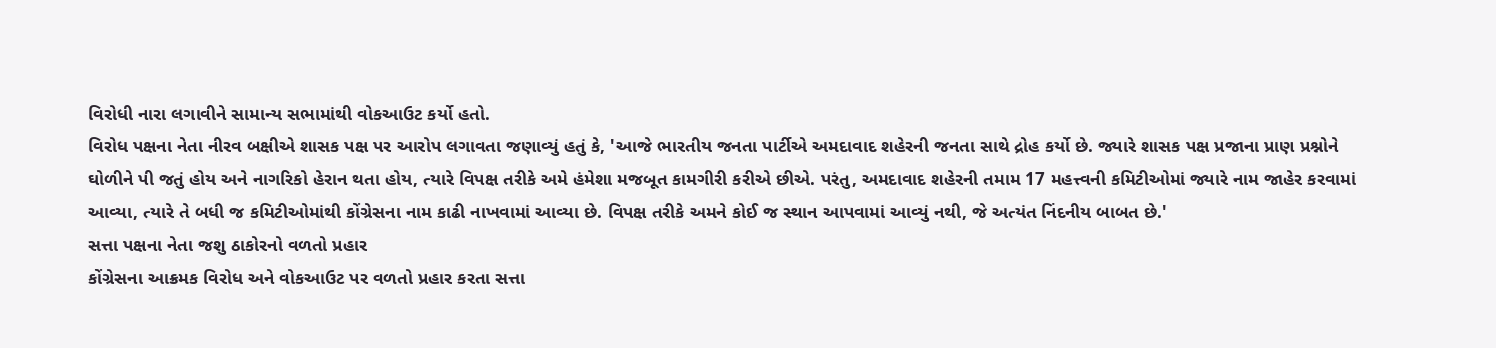વિરોધી નારા લગાવીને સામાન્ય સભામાંથી વોકઆઉટ કર્યો હતો.
વિરોધ પક્ષના નેતા નીરવ બક્ષીએ શાસક પક્ષ પર આરોપ લગાવતા જણાવ્યું હતું કે, 'આજે ભારતીય જનતા પાર્ટીએ અમદાવાદ શહેરની જનતા સાથે દ્રોહ કર્યો છે. જ્યારે શાસક પક્ષ પ્રજાના પ્રાણ પ્રશ્નોને ઘોળીને પી જતું હોય અને નાગરિકો હેરાન થતા હોય, ત્યારે વિપક્ષ તરીકે અમે હંમેશા મજબૂત કામગીરી કરીએ છીએ. પરંતુ, અમદાવાદ શહેરની તમામ 17 મહત્ત્વની કમિટીઓમાં જ્યારે નામ જાહેર કરવામાં આવ્યા, ત્યારે તે બધી જ કમિટીઓમાંથી કોંગ્રેસના નામ કાઢી નાખવામાં આવ્યા છે. વિપક્ષ તરીકે અમને કોઈ જ સ્થાન આપવામાં આવ્યું નથી, જે અત્યંત નિંદનીય બાબત છે.'
સત્તા પક્ષના નેતા જશુ ઠાકોરનો વળતો પ્રહાર
કોંગ્રેસના આક્રમક વિરોધ અને વોકઆઉટ પર વળતો પ્રહાર કરતા સત્તા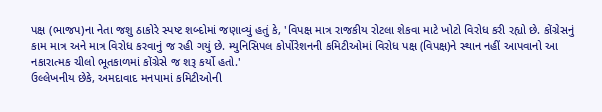પક્ષ (ભાજપ)ના નેતા જશુ ઠાકોરે સ્પષ્ટ શબ્દોમાં જણાવ્યું હતું કે, 'વિપક્ષ માત્ર રાજકીય રોટલા શેકવા માટે ખોટો વિરોધ કરી રહ્યો છે. કોંગ્રેસનું કામ માત્ર અને માત્ર વિરોધ કરવાનું જ રહી ગયું છે. મ્યુનિસિપલ કોર્પોરેશનની કમિટીઓમાં વિરોધ પક્ષ (વિપક્ષ)ને સ્થાન નહીં આપવાનો આ નકારાત્મક ચીલો ભૂતકાળમાં કોંગ્રેસે જ શરૂ કર્યો હતો.'
ઉલ્લેખનીય છેકે, અમદાવાદ મનપામાં કમિટીઓની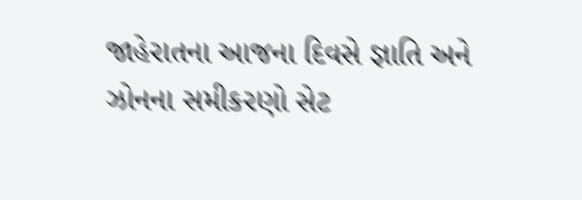જાહેરાતના આજના દિવસે જ્ઞાતિ અને ઝોનના સમીકરણો સેટ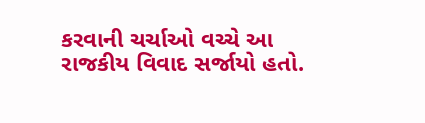કરવાની ચર્ચાઓ વચ્ચે આ રાજકીય વિવાદ સર્જાયો હતો.